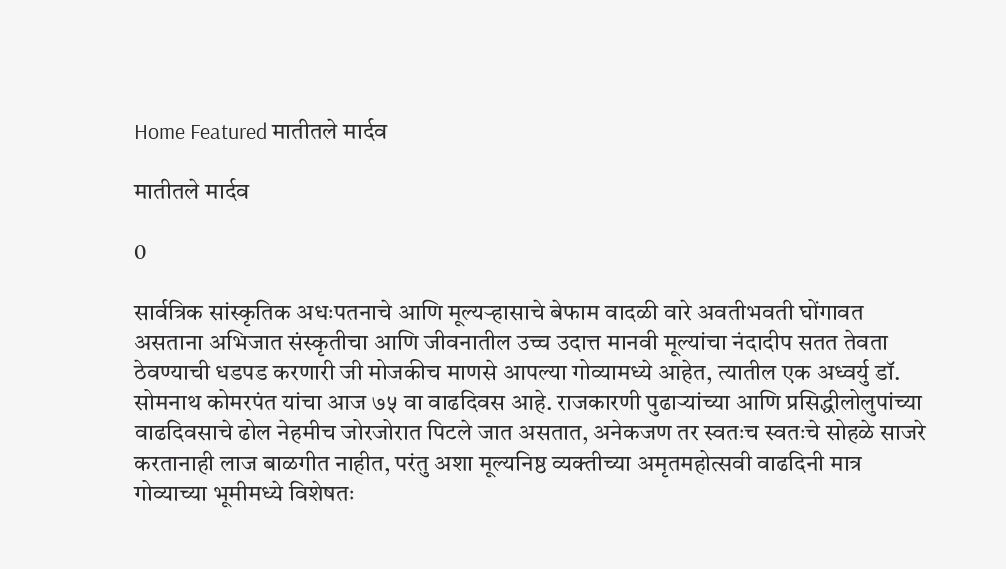Home Featured मातीतले मार्दव

मातीतले मार्दव

0

सार्वत्रिक सांस्कृतिक अधःपतनाचे आणि मूल्यर्‍हासाचे बेफाम वादळी वारे अवतीभवती घोंगावत असताना अभिजात संस्कृतीचा आणि जीवनातील उच्च उदात्त मानवी मूल्यांचा नंदादीप सतत तेवता ठेवण्याची धडपड करणारी जी मोजकीच माणसे आपल्या गोव्यामध्ये आहेत, त्यातील एक अध्वर्यु डॉ. सोमनाथ कोमरपंत यांचा आज ७५ वा वाढदिवस आहे. राजकारणी पुढार्‍यांच्या आणि प्रसिद्धीलोलुपांच्या वाढदिवसाचे ढोल नेहमीच जोरजोरात पिटले जात असतात, अनेकजण तर स्वतःच स्वतःचे सोहळे साजरे करतानाही लाज बाळगीत नाहीत, परंतु अशा मूल्यनिष्ठ व्यक्तीच्या अमृतमहोत्सवी वाढदिनी मात्र गोव्याच्या भूमीमध्ये विशेषतः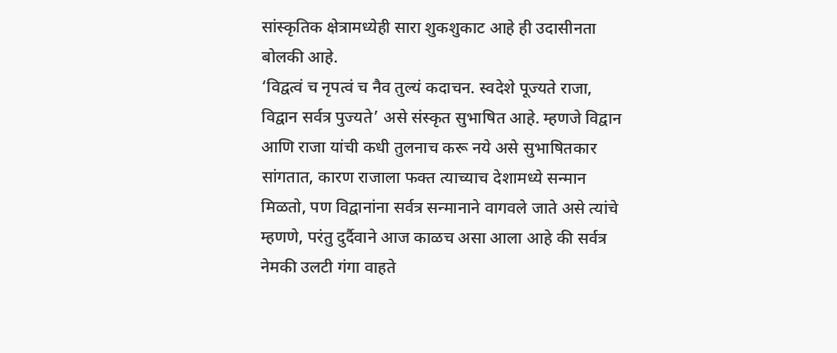सांस्कृतिक क्षेत्रामध्येही सारा शुकशुकाट आहे ही उदासीनता बोलकी आहे.
‘विद्वत्वं च नृपत्वं च नैव तुल्यं कदाचन. स्वदेशे पूज्यते राजा, विद्वान सर्वत्र पुज्यते’ असे संस्कृत सुभाषित आहे. म्हणजे विद्वान आणि राजा यांची कधी तुलनाच करू नये असे सुभाषितकार सांगतात, कारण राजाला फक्त त्याच्याच देशामध्ये सन्मान मिळतो, पण विद्वानांना सर्वत्र सन्मानाने वागवले जाते असे त्यांचे म्हणणे, परंतु दुर्दैवाने आज काळच असा आला आहे की सर्वत्र नेमकी उलटी गंगा वाहते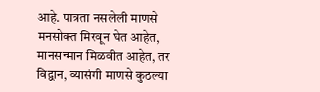आहे. पात्रता नसलेली माणसे मनसोक्त मिरवून घेत आहेत, मानसन्मान मिळवीत आहेत, तर विद्वान, व्यासंगी माणसे कुठल्या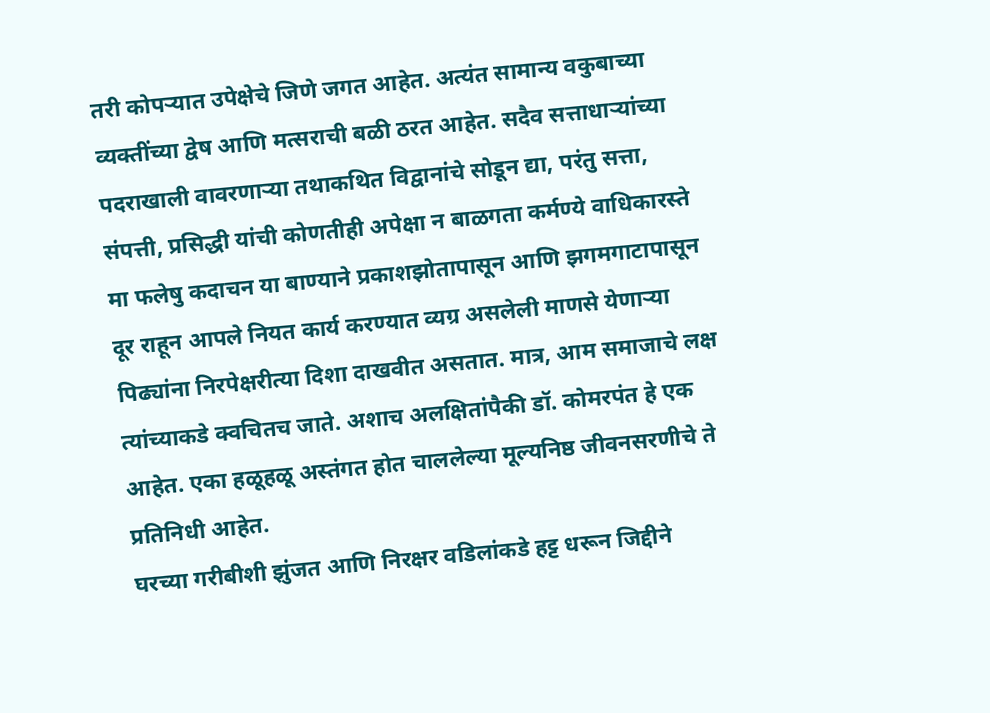तरी कोपर्‍यात उपेक्षेचे जिणे जगत आहेत. अत्यंत सामान्य वकुबाच्या व्यक्तींच्या द्वेष आणि मत्सराची बळी ठरत आहेत. सदैव सत्ताधार्‍यांच्या पदराखाली वावरणार्‍या तथाकथित विद्वानांचे सोडून द्या, परंतु सत्ता, संपत्ती, प्रसिद्धी यांची कोणतीही अपेक्षा न बाळगता कर्मण्ये वाधिकारस्ते मा फलेषु कदाचन या बाण्याने प्रकाशझोतापासून आणि झगमगाटापासून दूर राहून आपले नियत कार्य करण्यात व्यग्र असलेली माणसे येणार्‍या पिढ्यांना निरपेक्षरीत्या दिशा दाखवीत असतात. मात्र, आम समाजाचे लक्ष त्यांच्याकडे क्वचितच जाते. अशाच अलक्षितांपैकी डॉ. कोमरपंत हे एक आहेत. एका हळूहळू अस्तंगत होत चाललेल्या मूल्यनिष्ठ जीवनसरणीचे ते प्रतिनिधी आहेत.
घरच्या गरीबीशी झुंजत आणि निरक्षर वडिलांकडे हट्ट धरून जिद्दीने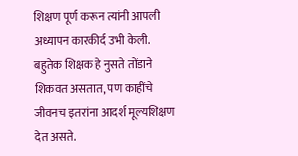शिक्षण पूर्ण करून त्यांनी आपली अध्यापन कारकीर्द उभी केली. बहुतेक शिक्षक हे नुसते तोंडाने शिकवत असतात, पण काहींचे जीवनच इतरांना आदर्श मूल्यशिक्षण देत असते.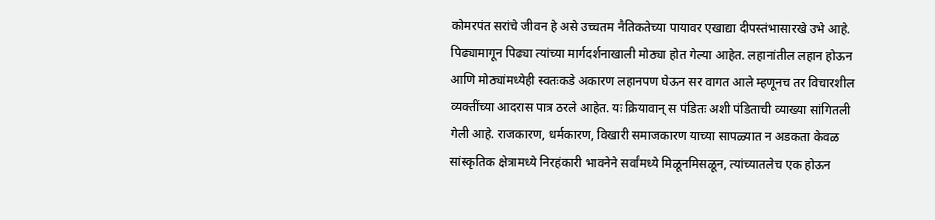कोमरपंत सरांचे जीवन हे असे उच्चतम नैतिकतेच्या पायावर एखाद्या दीपस्तंभासारखे उभे आहे. पिढ्यामागून पिढ्या त्यांच्या मार्गदर्शनाखाली मोठ्या होत गेल्या आहेत. लहानांतील लहान होऊन आणि मोठ्यांमध्येही स्वतःकडे अकारण लहानपण घेऊन सर वागत आले म्हणूनच तर विचारशील व्यक्तींच्या आदरास पात्र ठरले आहेत. यः क्रियावान् स पंडितः अशी पंडिताची व्याख्या सांगितली गेली आहे. राजकारण, धर्मकारण, विखारी समाजकारण याच्या सापळ्यात न अडकता केवळ सांस्कृतिक क्षेत्रामध्ये निरहंकारी भावनेने सर्वांमध्ये मिळूनमिसळून, त्यांच्यातलेच एक होऊन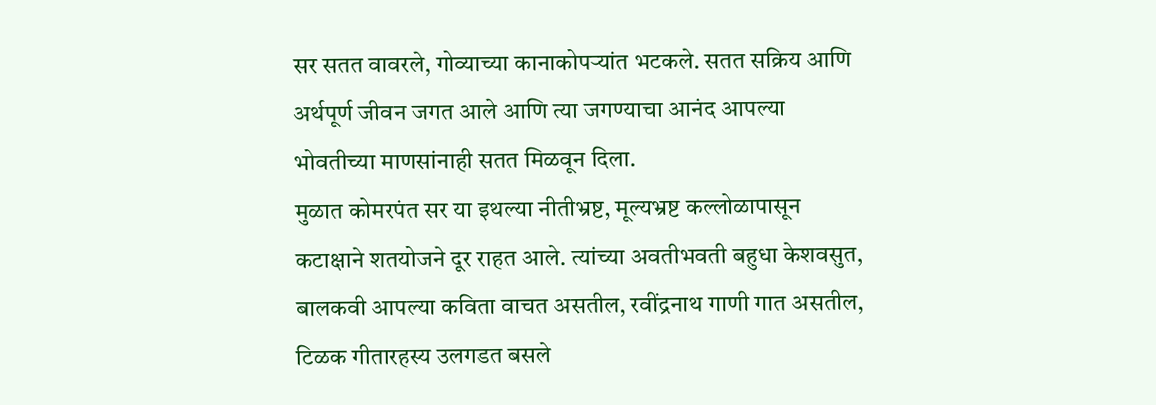सर सतत वावरले, गोव्याच्या कानाकोपर्‍यांत भटकले. सतत सक्रिय आणि अर्थपूर्ण जीवन जगत आले आणि त्या जगण्याचा आनंद आपल्या भोवतीच्या माणसांनाही सतत मिळवून दिला.
मुळात कोमरपंत सर या इथल्या नीतीभ्रष्ट, मूल्यभ्रष्ट कल्लोळापासून कटाक्षाने शतयोजने दूर राहत आले. त्यांच्या अवतीभवती बहुधा केशवसुत, बालकवी आपल्या कविता वाचत असतील, रवींद्रनाथ गाणी गात असतील, टिळक गीतारहस्य उलगडत बसले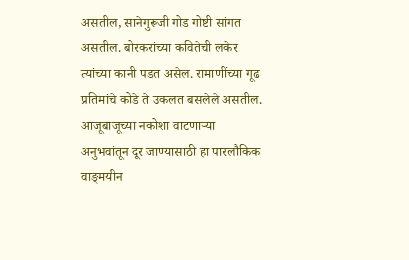असतील, सानेगुरूजी गोड गोष्टी सांगत असतील. बोरकरांच्या कवितेची लकेर त्यांच्या कानी पडत असेल. रामाणींच्या गूढ प्रतिमांचे कोडे ते उकलत बसलेले असतील. आजूबाजूच्या नकोशा वाटणार्‍या अनुभवांतून दूर जाण्यासाठी हा पारलौकिक वाङ्‌मयीन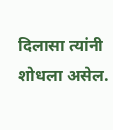दिलासा त्यांनी शोधला असेल.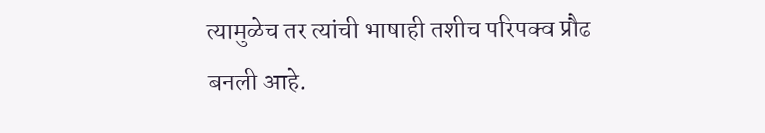त्यामुळेच तर त्यांची भाषाही तशीच परिपक्व प्रौढ बनली आहे.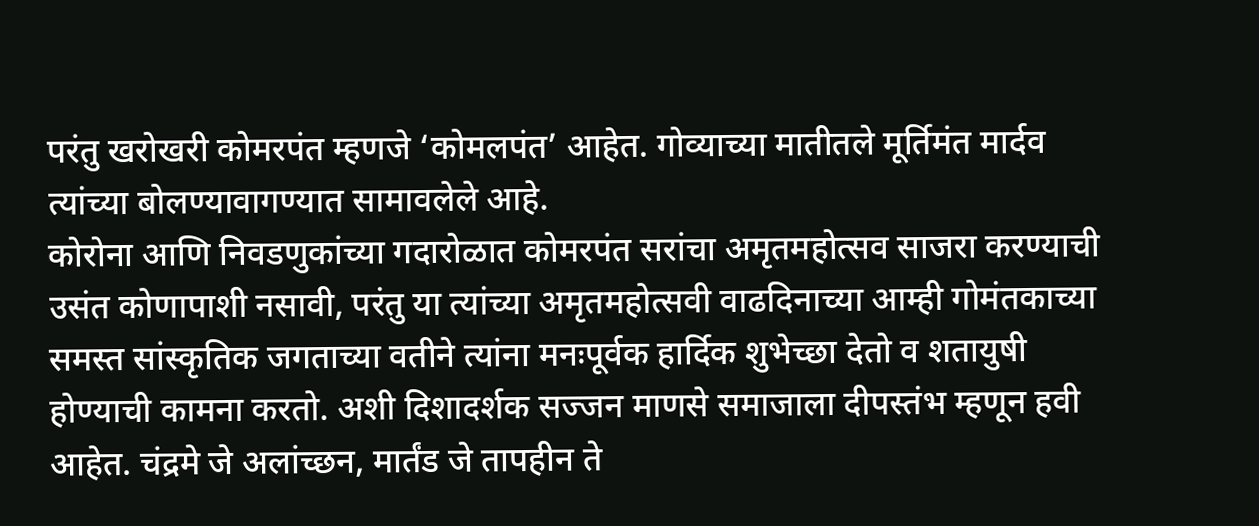परंतु खरोखरी कोमरपंत म्हणजे ‘कोमलपंत’ आहेत. गोव्याच्या मातीतले मूर्तिमंत मार्दव त्यांच्या बोलण्यावागण्यात सामावलेले आहे.
कोरोना आणि निवडणुकांच्या गदारोळात कोमरपंत सरांचा अमृतमहोत्सव साजरा करण्याची उसंत कोणापाशी नसावी, परंतु या त्यांच्या अमृतमहोत्सवी वाढदिनाच्या आम्ही गोमंतकाच्या समस्त सांस्कृतिक जगताच्या वतीने त्यांना मनःपूर्वक हार्दिक शुभेच्छा देतो व शतायुषी होण्याची कामना करतो. अशी दिशादर्शक सज्जन माणसे समाजाला दीपस्तंभ म्हणून हवी आहेत. चंद्रमे जे अलांच्छन, मार्तंड जे तापहीन ते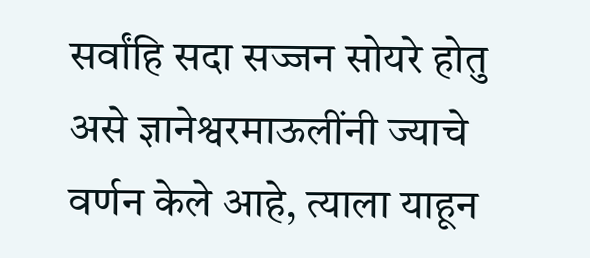सर्वांहि सदा सज्जन सोयरे होतु असे ज्ञानेश्वरमाऊलींनी ज्याचे वर्णन केले आहे, त्याला याहून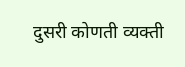दुसरी कोणती व्यक्ती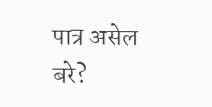पात्र असेल बरे?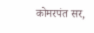कोमरपंत सर,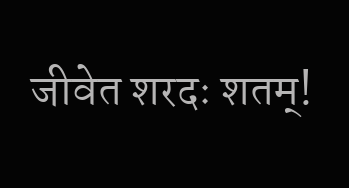जीवेत शरदः शतम्!